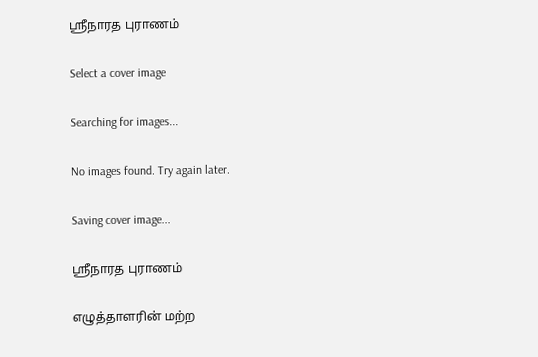ஸ்ரீநாரத புராணம்

Select a cover image

Searching for images...

No images found. Try again later.

Saving cover image...

ஸ்ரீநாரத புராணம்

எழுத்தாளரின் மற்ற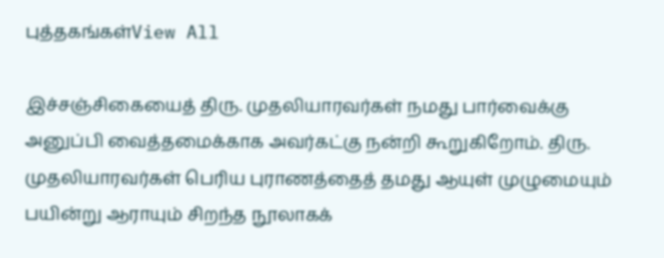புத்தகங்கள்View All

இச்சஞ்சிகையைத் திரு. முதலியாரவர்கள் நமது பார்வைக்கு அனுப்பி வைத்தமைக்காக அவர்கட்கு நன்றி கூறுகிறோம். திரு. முதலியாரவர்கள் பெரிய புராணத்தைத் தமது ஆயுள் முழுமையும் பயின்று ஆராயும் சிறந்த நூலாகக்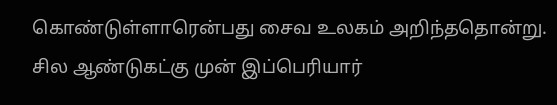கொண்டுள்ளாரென்பது சைவ உலகம் அறிந்ததொன்று. சில ஆண்டுகட்கு முன் இப்பெரியார்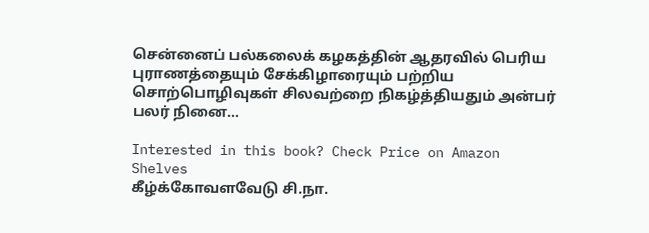சென்னைப் பல்கலைக் கழகத்தின் ஆதரவில் பெரிய புராணத்தையும் சேக்கிழாரையும் பற்றிய சொற்பொழிவுகள் சிலவற்றை நிகழ்த்தியதும் அன்பர் பலர் நினை…

Interested in this book? Check Price on Amazon
Shelves
கீழ்க்கோவளவேடு சி.நா.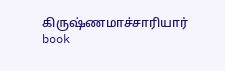கிருஷ்ணமாச்சாரியார் book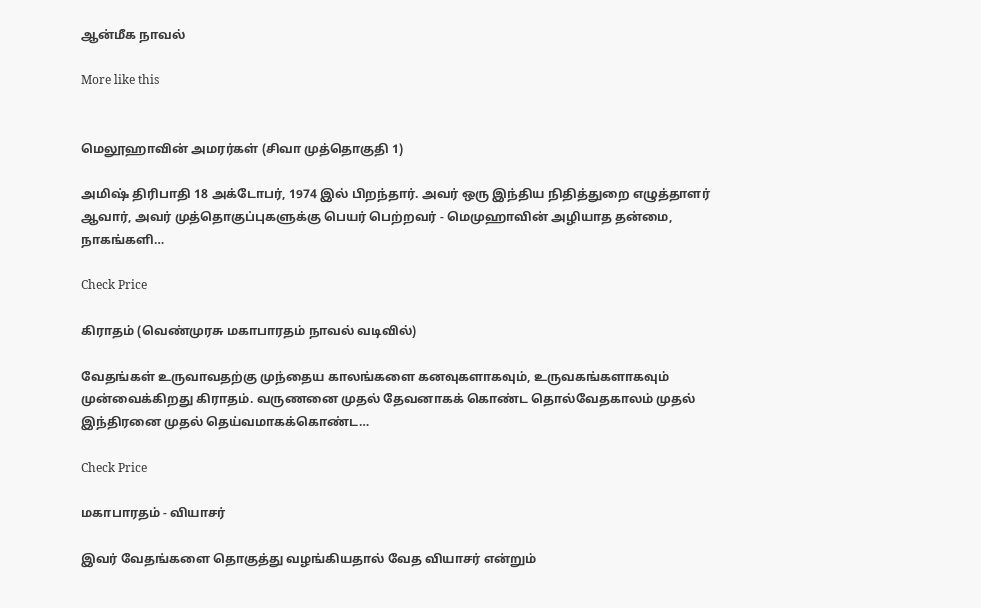ஆன்மீக நாவல்

More like this


மெலூஹாவின் அமரர்கள் (சிவா முத்தொகுதி 1)

அமிஷ் திரிபாதி 18 அக்டோபர், 1974 இல் பிறந்தார். அவர் ஒரு இந்திய நிதித்துறை எழுத்தாளர் ஆவார், அவர் முத்தொகுப்புகளுக்கு பெயர் பெற்றவர் - மெமுஹாவின் அழியாத தன்மை, நாகங்களி…

Check Price

கிராதம் (வெண்முரசு மகாபாரதம் நாவல் வடிவில்)

வேதங்கள் உருவாவதற்கு முந்தைய காலங்களை கனவுகளாகவும், உருவகங்களாகவும் முன்வைக்கிறது கிராதம். வருணனை முதல் தேவனாகக் கொண்ட தொல்வேதகாலம் முதல் இந்திரனை முதல் தெய்வமாகக்கொண்ட…

Check Price

மகாபாரதம் - வியாசர்

இவர் வேதங்களை தொகுத்து வழங்கியதால் வேத வியாசர் என்றும்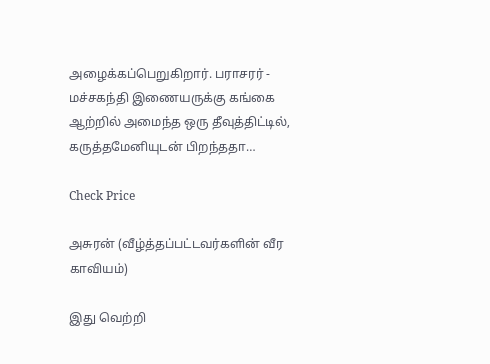அழைக்கப்பெறுகிறார். பராசரர் - மச்சகந்தி இணையருக்கு கங்கை ஆற்றில் அமைந்த ஒரு தீவுத்திட்டில், கருத்தமேனியுடன் பிறந்ததா…

Check Price

அசுரன் (வீழ்த்தப்பட்டவர்களின் வீர காவியம்)

இது வெற்றி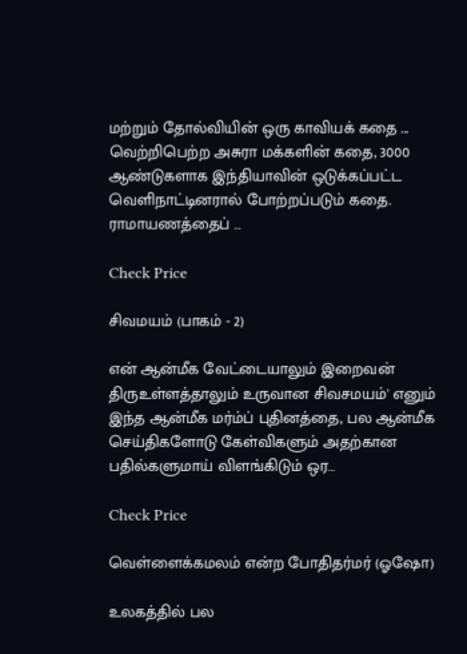மற்றும் தோல்வியின் ஒரு காவியக் கதை ... வெற்றிபெற்ற அசுரா மக்களின் கதை, 3000 ஆண்டுகளாக இந்தியாவின் ஒடுக்கப்பட்ட வெளிநாட்டினரால் போற்றப்படும் கதை. ராமாயணத்தைப் …

Check Price

சிவமயம் (பாகம் - 2)

என் ஆன்மீக வேட்டையாலும் இறைவன் திருஉள்ளத்தாலும் உருவான சிவசமயம்' எனும் இந்த ஆன்மீக மர்ம்ப் புதினத்தை, பல ஆன்மீக செய்திகளோடு கேள்விகளும் அதற்கான பதில்களுமாய் விளங்கிடும் ஒர…

Check Price

வெள்ளைக்கமலம் என்ற போதிதர்மர் (ஓஷோ)

உலகத்தில் பல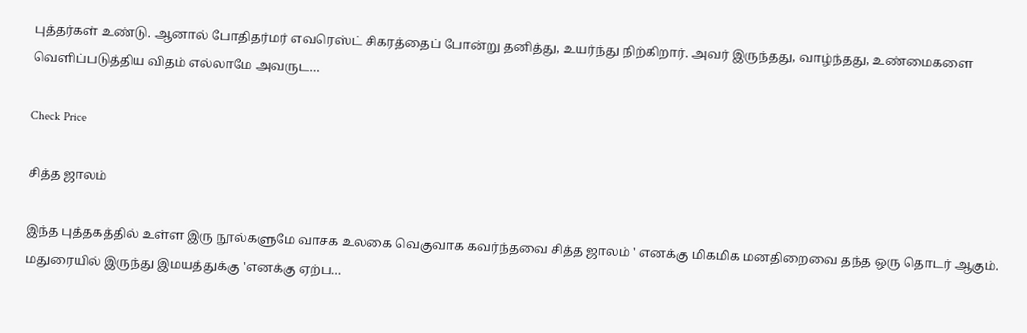புத்தர்கள் உண்டு. ஆனால் போதிதர்மர் எவரெஸ்ட் சிகரத்தைப் போன்று தனித்து, உயர்ந்து நிற்கிறார். அவர் இருந்தது, வாழ்ந்தது, உண்மைகளை வெளிப்படுத்திய விதம் எல்லாமே அவருட…

Check Price

சித்த ஜாலம்

இந்த புத்தகத்தில் உள்ள இரு நூல்களுமே வாசக உலகை வெகுவாக கவர்ந்தவை சித்த ஜாலம் ' எனக்கு மிகமிக மனதிறைவை தந்த ஒரு தொடர் ஆகும். மதுரையில் இருந்து இமயத்துக்கு 'எனக்கு ஏற்ப…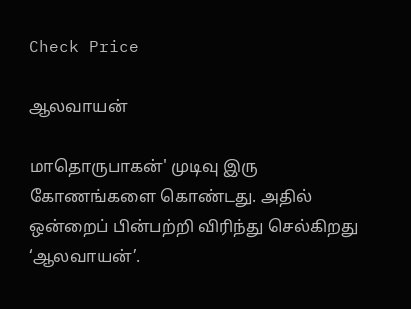Check Price

ஆலவாயன்

மாதொருபாகன்' முடிவு இரு கோணங்களை கொண்டது. அதில் ஒன்றைப் பின்பற்றி விரிந்து செல்கிறது ‘ஆலவாயன்’.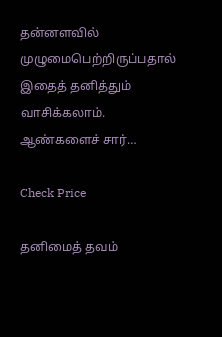தன்னளவில் முழுமைபெற்றிருப்பதால் இதைத் தனித்தும் வாசிக்கலாம். ஆண்களைச் சார்…

Check Price

தனிமைத் தவம்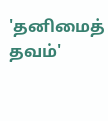'தனிமைத் தவம்'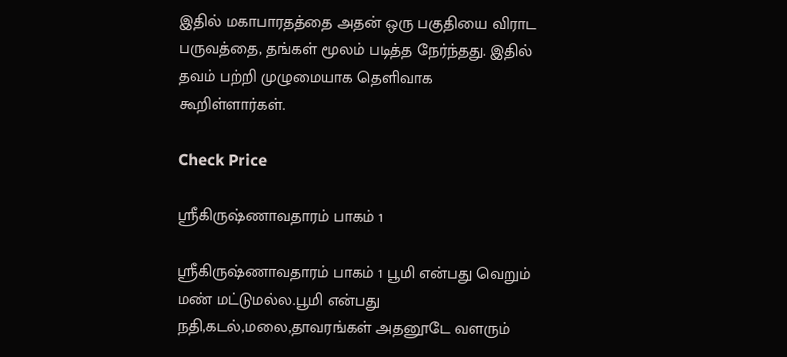இதில் மகாபாரதத்தை அதன் ஒரு பகுதியை விராட பருவத்தை, தங்கள் மூலம் படித்த நேர்ந்தது. இதில் தவம் பற்றி முழுமையாக தெளிவாக கூறிள்ளார்கள்.

Check Price

ஸ்ரீகிருஷ்ணாவதாரம் பாகம் 1

ஸ்ரீகிருஷ்ணாவதாரம் பாகம் 1 பூமி என்பது வெறும் மண் மட்டுமல்ல.பூமி என்பது நதி,கடல்,மலை,தாவரங்கள் அதனூடே வளரும்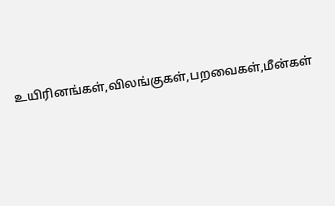உயிரினங்கள்,விலங்குகள்,பறவைகள்,மீன்கள்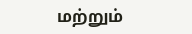மற்றும்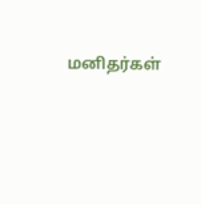மனிதர்கள்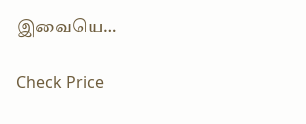இவையெ…

Check Price